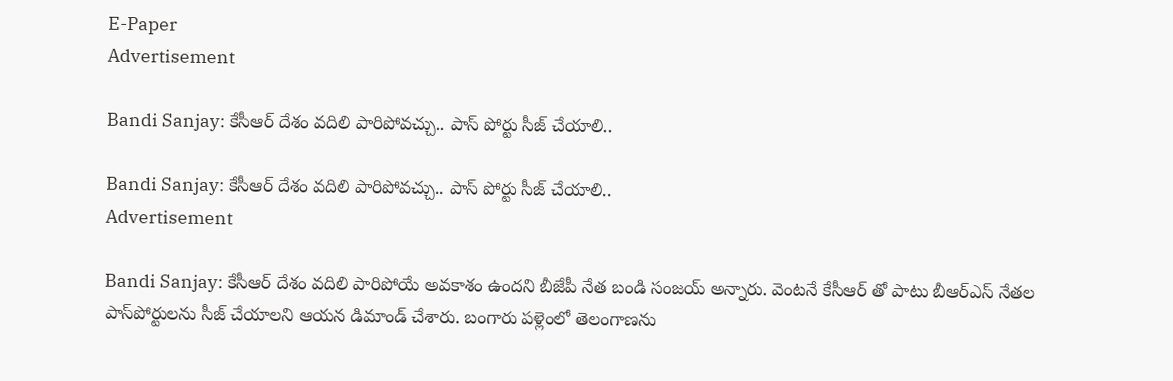E-Paper
Advertisement

Bandi Sanjay: కేసీఆర్ దేశం వదిలి పారిపోవచ్చు.. పాస్ పోర్టు సీజ్ చేయాలి..

Bandi Sanjay: కేసీఆర్ దేశం వదిలి పారిపోవచ్చు.. పాస్ పోర్టు సీజ్ చేయాలి..
Advertisement

Bandi Sanjay: కేసీఆర్ దేశం వదిలి పారిపోయే అవకాశం ఉందని బీజేపీ నేత బండి సంజయ్ అన్నారు. వెంటనే కేసీఆర్ తో పాటు బీఆర్ఎస్ నేతల పాస్‌పోర్టులను సీజ్ చేయాలని ఆయన డిమాండ్ చేశారు. బంగారు పళ్లెంలో తెలంగాణను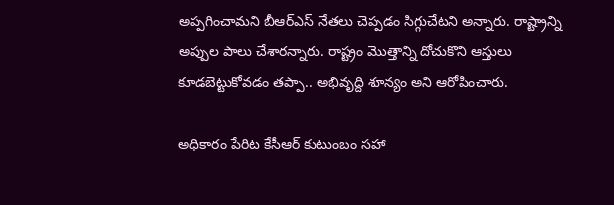అప్పగించామని బీఆర్ఎస్ నేతలు చెప్పడం సిగ్గుచేటని అన్నారు. రాష్ట్రాన్ని అప్పుల పాలు చేశారన్నారు. రాష్ట్రం మొత్తాన్ని దోచుకొని ఆస్తులు కూడబెట్టుకోవడం తప్పా.. అభివృద్ది శూన్యం అని ఆరోపించారు.

అధికారం పేరిట కేసీఆర్ కుటుంబం సహా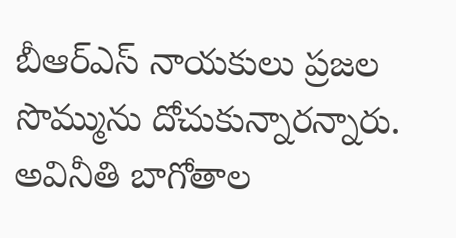బీఆర్ఎస్ నాయకులు ప్రజల సొమ్మును దోచుకున్నారన్నారు. అవినీతి బాగోతాల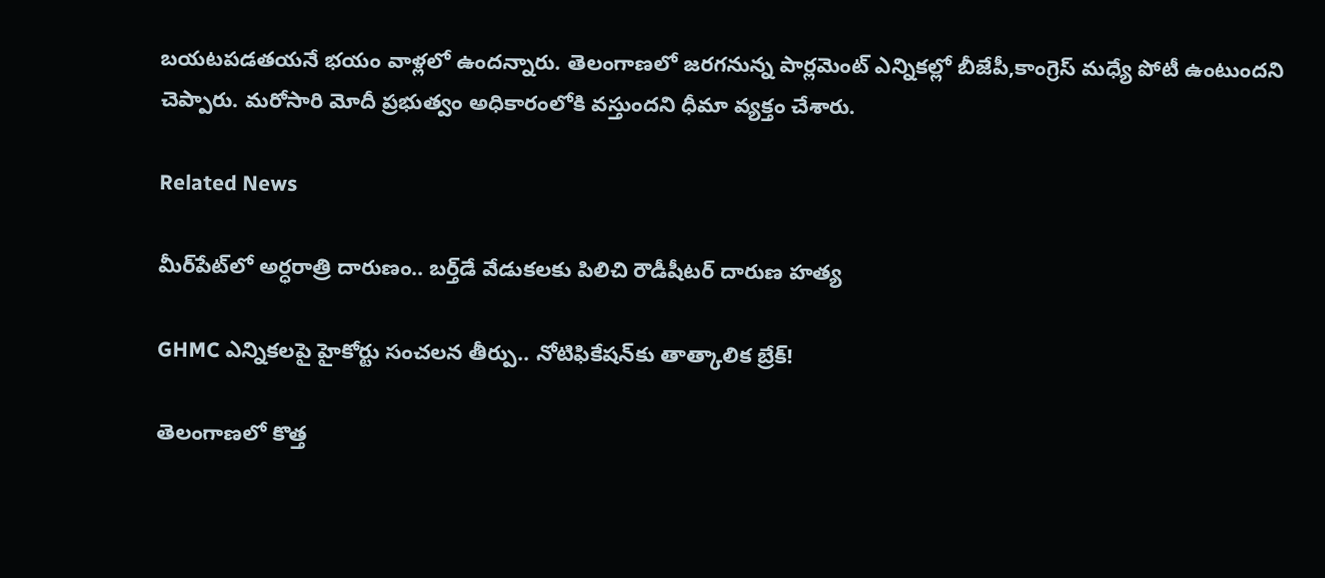బయటపడతయనే భయం వాళ్లలో ఉందన్నారు. తెలంగాణలో జరగనున్న పార్లమెంట్ ఎన్నికల్లో బీజేపీ,కాంగ్రెస్ మధ్యే పోటీ ఉంటుందని చెప్పారు. మరోసారి మోదీ ప్రభుత్వం అధికారంలోకి వస్తుందని ధీమా వ్యక్తం చేశారు.

Related News

మీర్‌పేట్‌లో అర్ధరాత్రి దారుణం.. బర్త్‌డే వేడుకలకు పిలిచి రౌడీషీటర్ దారుణ హత్య

GHMC ఎన్నికలపై హైకోర్టు సంచలన తీర్పు.. నోటిఫికేషన్‌కు తాత్కాలిక బ్రేక్!

తెలంగాణలో కొత్త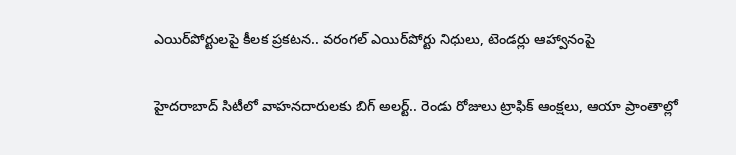ఎయిర్‌పోర్టులపై కీలక ప్రకటన.. వరంగల్ ఎయిర్‌పోర్టు నిధులు, టెండర్లు ఆహ్వానంపై

హైదరాబాద్ సిటీలో వాహనదారులకు బిగ్ అలర్ట్.. రెండు రోజులు ట్రాఫిక్ ఆంక్షలు, ఆయా ప్రాంతాల్లో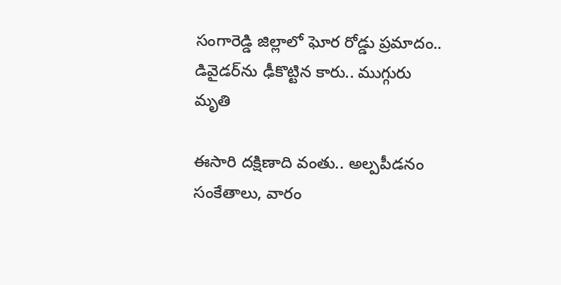సంగారెడ్డి జిల్లాలో ఘోర రోడ్డు ప్రమాదం.. డివైడర్‌ను ఢీకొట్టిన కారు.. ముగ్గురు మృతి

ఈసారి దక్షిణాది వంతు.. అల్పపీడనం సంకేతాలు, వారం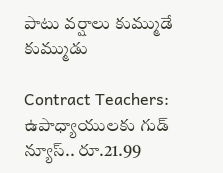పాటు వర్షాలు కుమ్ముడే కుమ్ముడు

Contract Teachers: ఉపాధ్యాయులకు గుడ్ న్యూస్.. రూ.21.99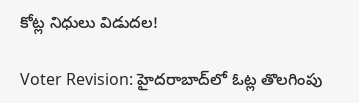కోట్ల నిధులు విడుదల!

Voter Revision: హైదరాబాద్‌లో ఓట్ల తొలగింపు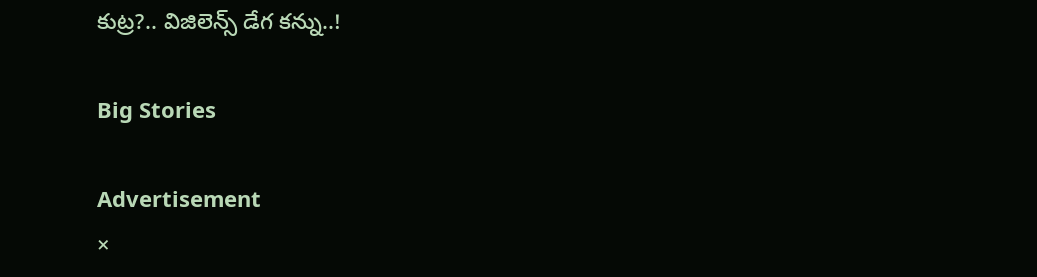కుట్ర?.. విజిలెన్స్ డేగ కన్ను..!

Big Stories

Advertisement
×